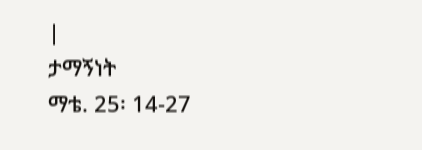|
ታማኝነት
ማቴ. 25፡ 14-27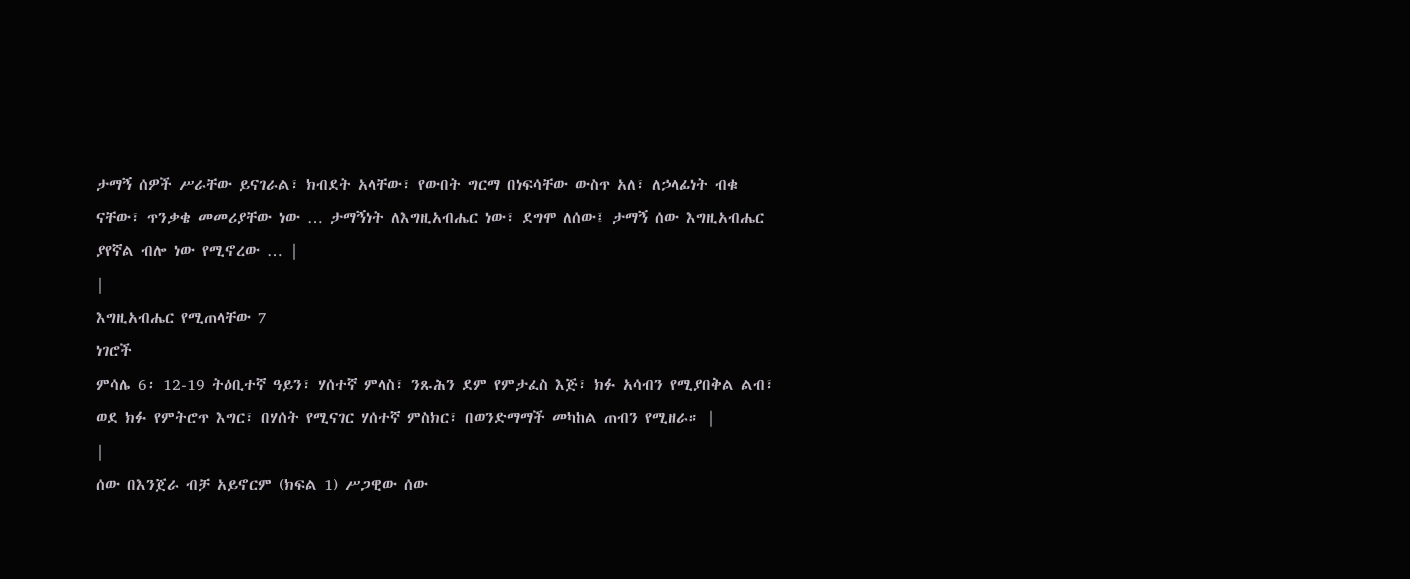ታማኝ ሰዎች ሥራቸው ይናገራል፣ ክብደት አላቸው፣ የውበት ግርማ በነፍሳቸው ውስጥ አለ፣ ለኃላፊነት ብቁ ናቸው፣ ጥንቃቄ መመሪያቸው ነው … ታማኝነት ለእግዚአብሔር ነው፣ ደግሞ ለሰው፤ ታማኝ ሰው እግዚአብሔር ያየኛል ብሎ ነው የሚኖረው … |
|
እግዚአብሔር የሚጠላቸው 7
ነገሮች
ምሳሌ 6፡ 12-19 ትዕቢተኛ ዓይን፣ ሃሰተኛ ምላስ፣ ንጹሕን ደም የምታፈስ እጅ፣ ክፉ አሳብን የሚያበቅል ልብ፣ ወደ ክፉ የምትሮጥ እግር፣ በሃሰት የሚናገር ሃሰተኛ ምስክር፣ በወንድማማች መካከል ጠብን የሚዘራ። |
|
ሰው በእንጀራ ብቻ አይኖርም (ክፍል 1) ሥጋዊው ሰው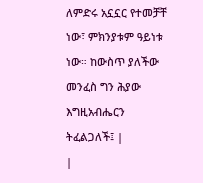ለምድሩ አኗኗር የተመቻቸ ነው፣ ምክንያቱም ዓይነቱ ነው። ከውስጥ ያለችው መንፈስ ግን ሕያው እግዚአብሔርን ትፈልጋለች፤ |
|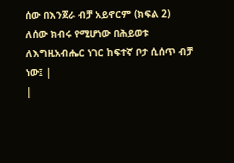ሰው በእንጀራ ብቻ አይኖርም (ክፍል 2) ለሰው ክብሩ የሚሆነው በሕይወቱ ለእግዚአብሔር ነገር ከፍተኛ ቦታ ሲሰጥ ብቻ ነው፤ |
|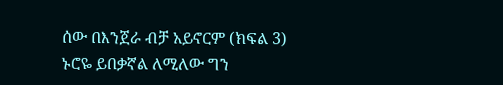ሰው በእንጀራ ብቻ አይኖርም (ክፍል 3) ኑሮዬ ይበቃኛል ለሚለው ግን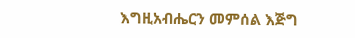እግዚአብሔርን መምሰል እጅግ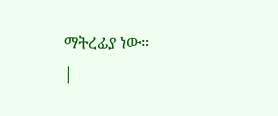ማትረፊያ ነው።
|